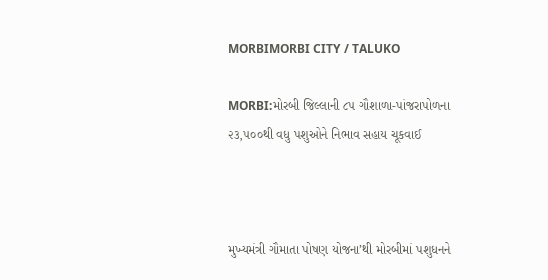MORBIMORBI CITY / TALUKO

MORBI:મોરબી જિલ્લાની ૮૫ ગૌશાળા-પાંજરાપોળના ૨૩,૫૦૦થી વધુ પશુઓને નિભાવ સહાય ચૂકવાઈ



મુખ્યમંત્રી ગૌમાતા પોષણ યોજના’થી મોરબીમાં પશુધનને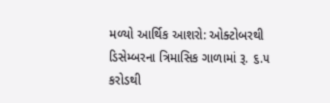મળ્યો આર્થિક આશરો: ઓક્ટોબરથી ડિસેમ્બરના ત્રિમાસિક ગાળામાં રૂ. ૬.૫ કરોડથી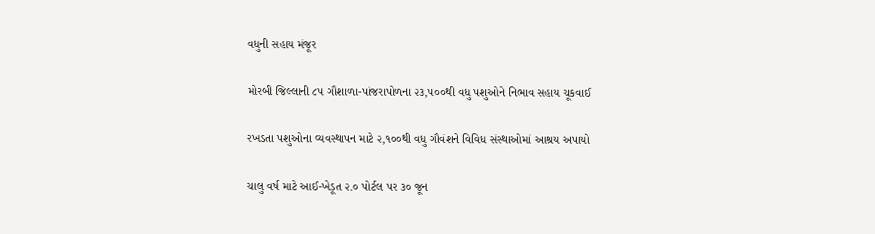વધુની સહાય મંજૂર

મોરબી જિલ્લાની ૮૫ ગૌશાળા-પાંજરાપોળના ૨૩,૫૦૦થી વધુ પશુઓને નિભાવ સહાય ચૂકવાઈ

રખડતા પશુઓના વ્યવસ્થાપન માટે ૨,૧૦૦થી વધુ ગૌવંશને વિવિધ સંસ્થાઓમાં આશ્રય અપાયો

ચાલુ વર્ષ માટે આઈ-ખેડૂત ૨.૦ પોર્ટલ પર ૩૦ જૂન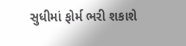સુધીમાં ફોર્મ ભરી શકાશે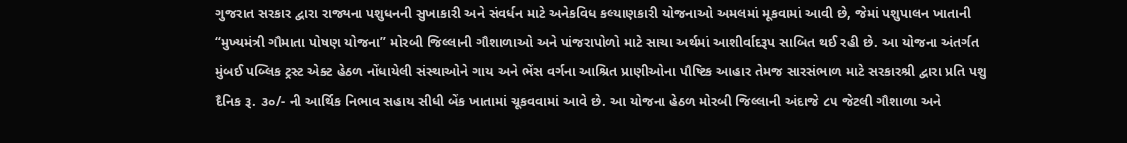ગુજરાત સરકાર દ્વારા રાજ્યના પશુધનની સુખાકારી અને સંવર્ધન માટે અનેકવિધ કલ્યાણકારી યોજનાઓ અમલમાં મૂકવામાં આવી છે, જેમાં પશુપાલન ખાતાની “મુખ્યમંત્રી ગૌમાતા પોષણ યોજના” મોરબી જિલ્લાની ગૌશાળાઓ અને પાંજરાપોળો માટે સાચા અર્થમાં આશીર્વાદરૂપ સાબિત થઈ રહી છે. આ યોજના અંતર્ગત મુંબઈ પબ્લિક ટ્રસ્ટ એક્ટ હેઠળ નોંધાયેલી સંસ્થાઓને ગાય અને ભેંસ વર્ગના આશ્રિત પ્રાણીઓના પૌષ્ટિક આહાર તેમજ સારસંભાળ માટે સરકારશ્રી દ્વારા પ્રતિ પશુ દૈનિક રૂ. ૩૦/- ની આર્થિક નિભાવ સહાય સીધી બેંક ખાતામાં ચૂકવવામાં આવે છે. આ યોજના હેઠળ મોરબી જિલ્લાની અંદાજે ૮૫ જેટલી ગૌશાળા અને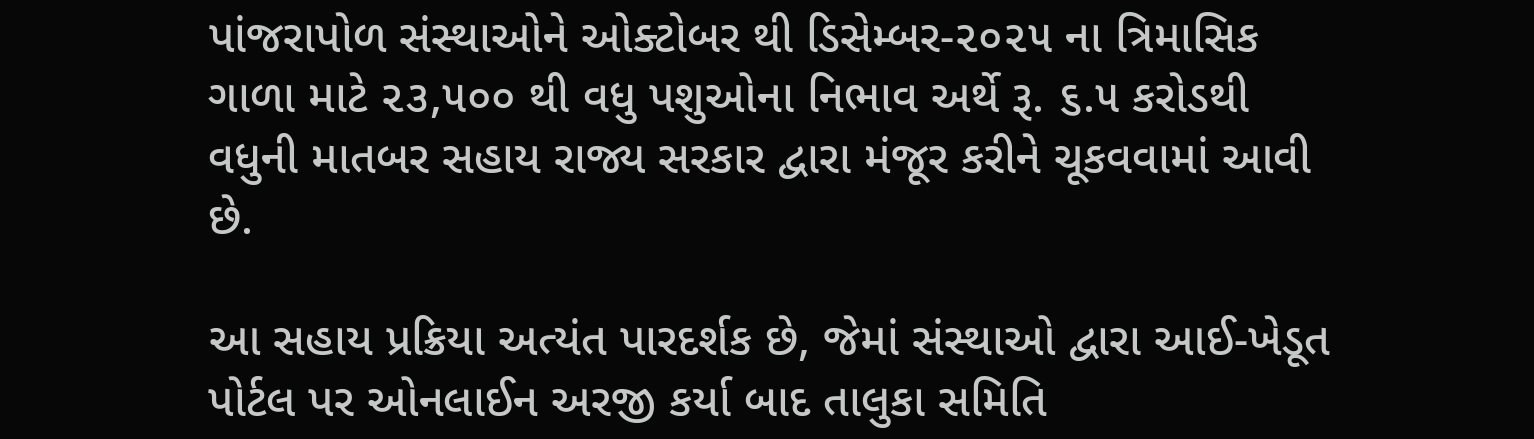પાંજરાપોળ સંસ્થાઓને ઓક્ટોબર થી ડિસેમ્બર-૨૦૨૫ ના ત્રિમાસિક ગાળા માટે ૨૩,૫૦૦ થી વધુ પશુઓના નિભાવ અર્થે રૂ. ૬.૫ કરોડથી વધુની માતબર સહાય રાજ્ય સરકાર દ્વારા મંજૂર કરીને ચૂકવવામાં આવી છે.

આ સહાય પ્રક્રિયા અત્યંત પારદર્શક છે, જેમાં સંસ્થાઓ દ્વારા આઈ-ખેડૂત પોર્ટલ પર ઓનલાઈન અરજી કર્યા બાદ તાલુકા સમિતિ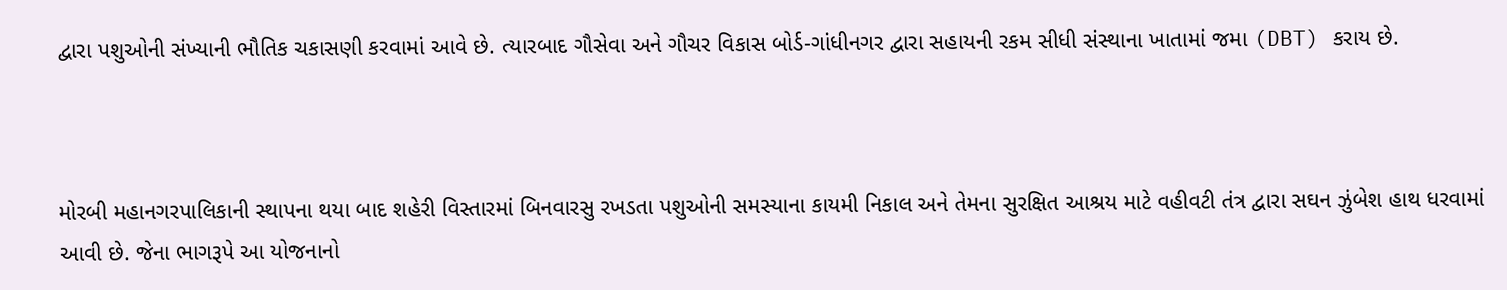દ્વારા પશુઓની સંખ્યાની ભૌતિક ચકાસણી કરવામાં આવે છે. ત્યારબાદ ગૌસેવા અને ગૌચર વિકાસ બોર્ડ-ગાંધીનગર દ્વારા સહાયની રકમ સીધી સંસ્થાના ખાતામાં જમા (DBT) કરાય છે.



મોરબી મહાનગરપાલિકાની સ્થાપના થયા બાદ શહેરી વિસ્તારમાં બિનવારસુ રખડતા પશુઓની સમસ્યાના કાયમી નિકાલ અને તેમના સુરક્ષિત આશ્રય માટે વહીવટી તંત્ર દ્વારા સઘન ઝુંબેશ હાથ ધરવામાં આવી છે. જેના ભાગરૂપે આ યોજનાનો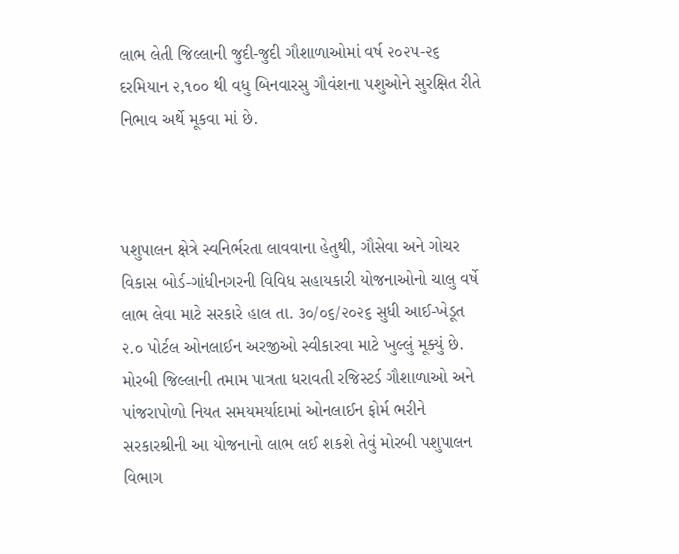લાભ લેતી જિલ્લાની જુદી-જુદી ગૌશાળાઓમાં વર્ષ ૨૦૨૫-૨૬ દરમિયાન ૨,૧૦૦ થી વધુ બિનવારસુ ગૌવંશના પશુઓને સુરક્ષિત રીતે નિભાવ અર્થે મૂકવા માં છે.



પશુપાલન ક્ષેત્રે સ્વનિર્ભરતા લાવવાના હેતુથી, ગૌસેવા અને ગોચર વિકાસ બોર્ડ-ગાંધીનગરની વિવિધ સહાયકારી યોજનાઓનો ચાલુ વર્ષે લાભ લેવા માટે સરકારે હાલ તા. ૩૦/૦૬/૨૦૨૬ સુધી આઈ-ખેડૂત ૨.૦ પોર્ટલ ઓનલાઈન અરજીઓ સ્વીકારવા માટે ખુલ્લું મૂક્યું છે. મોરબી જિલ્લાની તમામ પાત્રતા ધરાવતી રજિસ્ટર્ડ ગૌશાળાઓ અને પાંજરાપોળો નિયત સમયમર્યાદામાં ઓનલાઈન ફોર્મ ભરીને સરકારશ્રીની આ યોજનાનો લાભ લઈ શકશે તેવું મોરબી પશુપાલન વિભાગ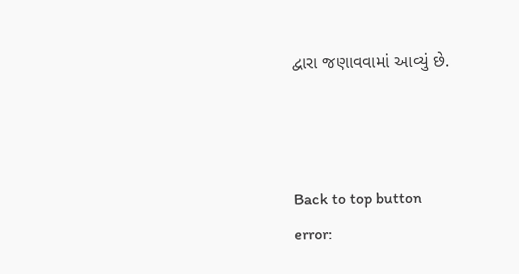દ્વારા જણાવવામાં આવ્યું છે.



Back to top button
error: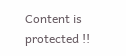Content is protected !!